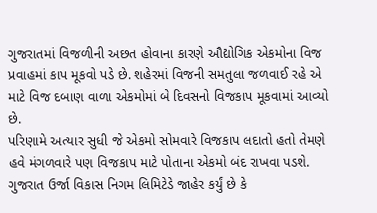ગુજરાતમાં વિજળીની અછત હોવાના કારણે ઔદ્યોગિક એકમોના વિજ પ્રવાહમાં કાપ મૂકવો પડે છે. શહેરમાં વિજની સમતુલા જળવાઈ રહે એ માટે વિજ દબાણ વાળા એકમોમાં બે દિવસનો વિજકાપ મૂકવામાં આવ્યો છે.
પરિણામે અત્યાર સુધી જે એકમો સોમવારે વિજકાપ લદાતો હતો તેમણે હવે મંગળવારે પણ વિજકાપ માટે પોતાના એકમો બંદ રાખવા પડશે.
ગુજરાત ઉર્જા વિકાસ નિગમ લિમિટેડે જાહેર કર્યું છે કે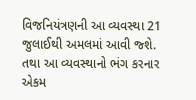વિજનિયંત્રણની આ વ્યવસ્થા 21 જુલાઈથી અમલમાં આવી જ્શે. તથા આ વ્યવસ્થાનો ભંગ કરનાર એકમ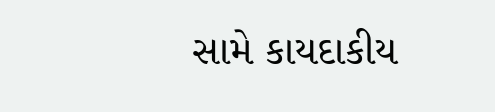સામે કાયદાકીય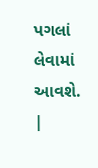પગલાં લેવામાં આવશે.
|